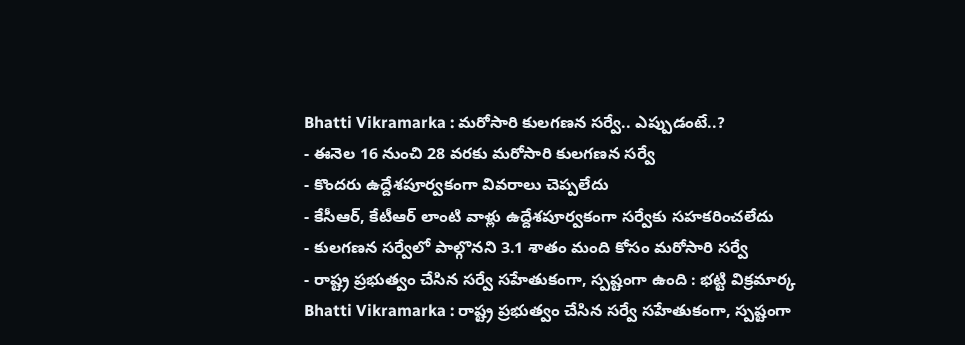Bhatti Vikramarka : మరోసారి కులగణన సర్వే.. ఎప్పుడంటే..?
- ఈనెల 16 నుంచి 28 వరకు మరోసారి కులగణన సర్వే
- కొందరు ఉద్దేశపూర్వకంగా వివరాలు చెప్పలేదు
- కేసీఆర్, కేటీఆర్ లాంటి వాళ్లు ఉద్దేశపూర్వకంగా సర్వేకు సహకరించలేదు
- కులగణన సర్వేలో పాల్గొనని 3.1 శాతం మంది కోసం మరోసారి సర్వే
- రాష్ట్ర ప్రభుత్వం చేసిన సర్వే సహేతుకంగా, స్పష్టంగా ఉంది : భట్టి విక్రమార్క
Bhatti Vikramarka : రాష్ట్ర ప్రభుత్వం చేసిన సర్వే సహేతుకంగా, స్పష్టంగా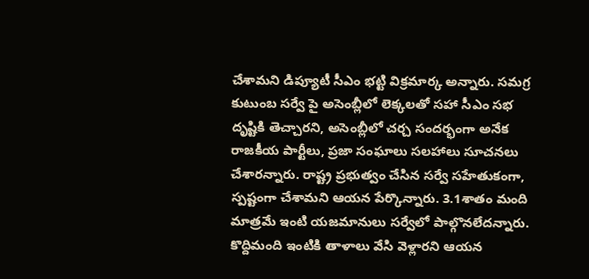చేశామని డిప్యూటీ సీఎం భట్టి విక్రమార్క అన్నారు. సమగ్ర కుటుంబ సర్వే పై అసెంబ్లీలో లెక్కలతో సహా సీఎం సభ దృష్టికి తెచ్చారని, అసెంబ్లీలో చర్చ సందర్భంగా అనేక రాజకీయ పార్టీలు, ప్రజా సంఘాలు సలహాలు సూచనలు చేశారన్నారు. రాష్ట్ర ప్రభుత్వం చేసిన సర్వే సహేతుకంగా, స్పష్టంగా చేశామని ఆయన పేర్కొన్నారు. 3.1శాతం మంది మాత్రమే ఇంటి యజమానులు సర్వేలో పాల్గొనలేదన్నారు. కొద్దిమంది ఇంటికి తాళాలు వేసి వెళ్లారని ఆయన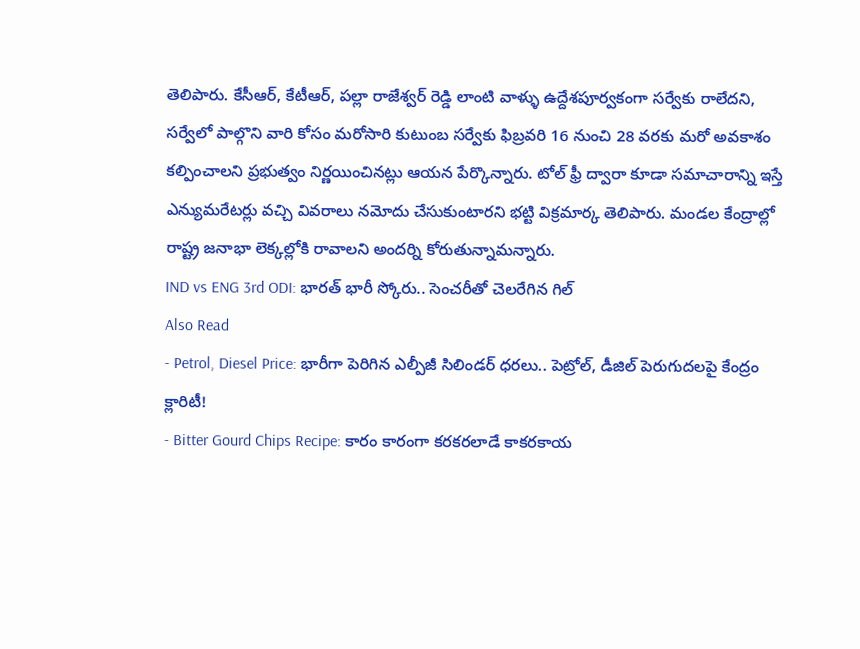తెలిపారు. కేసీఆర్, కేటీఆర్, పల్లా రాజేశ్వర్ రెడ్డి లాంటి వాళ్ళు ఉద్దేశపూర్వకంగా సర్వేకు రాలేదని, సర్వేలో పాల్గొని వారి కోసం మరోసారి కుటుంబ సర్వేకు ఫిబ్రవరి 16 నుంచి 28 వరకు మరో అవకాశం కల్పించాలని ప్రభుత్వం నిర్ణయించినట్లు ఆయన పేర్కొన్నారు. టోల్ ఫ్రీ ద్వారా కూడా సమాచారాన్ని ఇస్తే ఎన్యుమరేటర్లు వచ్చి వివరాలు నమోదు చేసుకుంటారని భట్టి విక్రమార్క తెలిపారు. మండల కేంద్రాల్లో రాష్ట్ర జనాభా లెక్కల్లోకి రావాలని అందర్ని కోరుతున్నామన్నారు.
IND vs ENG 3rd ODI: భారత్ భారీ స్కోరు.. సెంచరీతో చెలరేగిన గిల్
Also Read
- Petrol, Diesel Price: భారీగా పెరిగిన ఎల్పీజీ సిలిండర్ ధరలు.. పెట్రోల్, డీజిల్ పెరుగుదలపై కేంద్రం క్లారిటీ!
- Bitter Gourd Chips Recipe: కారం కారంగా కరకరలాడే కాకరకాయ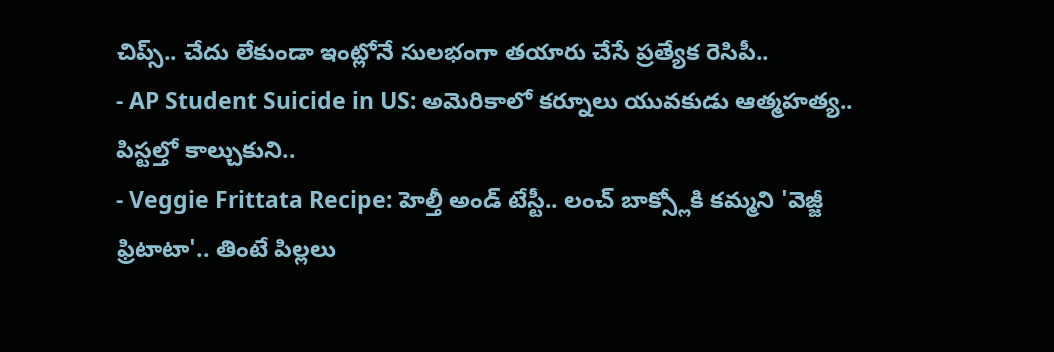చిప్స్.. చేదు లేకుండా ఇంట్లోనే సులభంగా తయారు చేసే ప్రత్యేక రెసిపీ..
- AP Student Suicide in US: అమెరికాలో కర్నూలు యువకుడు ఆత్మహత్య.. పిస్టల్తో కాల్చుకుని..
- Veggie Frittata Recipe: హెల్తీ అండ్ టేస్టీ.. లంచ్ బాక్స్లోకి కమ్మని 'వెజ్జీ ఫ్రిటాటా'.. తింటే పిల్లలు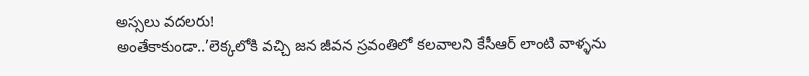అస్సలు వదలరు!
అంతేకాకుండా..’లెక్కలోకి వచ్చి జన జీవన స్రవంతిలో కలవాలని కేసీఆర్ లాంటి వాళ్ళను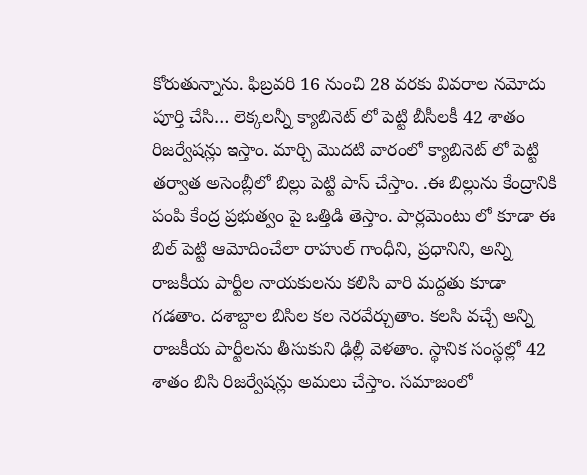కోరుతున్నాను. ఫిబ్రవరి 16 నుంచి 28 వరకు వివరాల నమోదు పూర్తి చేసి… లెక్కలన్నీ క్యాబినెట్ లో పెట్టి బీసీలకీ 42 శాతం రిజర్వేషన్లు ఇస్తాం. మార్చి మొదటి వారంలో క్యాబినెట్ లో పెట్టి తర్వాత అసెంబ్లీలో బిల్లు పెట్టి పాస్ చేస్తాం. .ఈ బిల్లును కేంద్రానికి పంపి కేంద్ర ప్రభుత్వం పై ఒత్తిడి తెస్తాం. పార్లమెంటు లో కూడా ఈ బిల్ పెట్టి ఆమోదించేలా రాహుల్ గాంధీని, ప్రధానిని, అన్ని రాజకీయ పార్టీల నాయకులను కలిసి వారి మద్దతు కూడా గడతాం. దశాబ్దాల బిసిల కల నెరవేర్చుతాం. కలసి వచ్చే అన్ని రాజకీయ పార్టీలను తీసుకుని ఢిల్లీ వెళతాం. స్థానిక సంస్థల్లో 42 శాతం బిసి రిజర్వేషన్లు అమలు చేస్తాం. సమాజంలో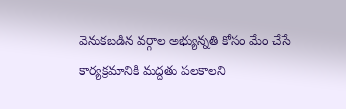వెనుకబడిన వర్గాల అభ్యున్నతి కోసం మేం చేసే కార్యక్రమానికి మద్దతు పలకాలని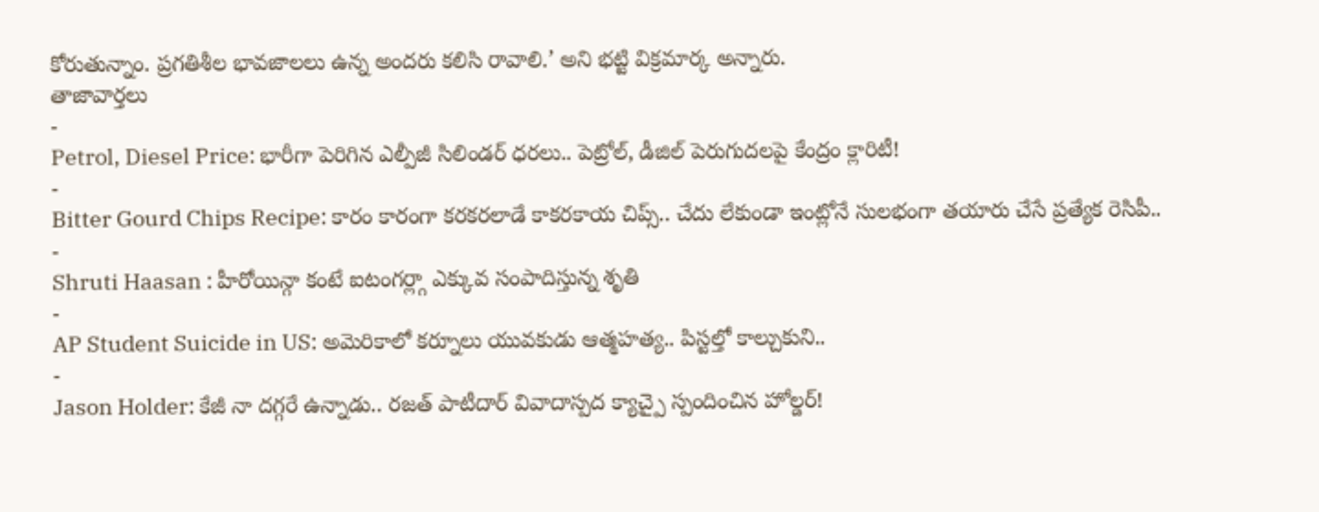కోరుతున్నాం. ప్రగతిశీల భావజాలలు ఉన్న అందరు కలిసి రావాలి.’ అని భట్టి విక్రమార్క అన్నారు.
తాజావార్తలు
-
Petrol, Diesel Price: భారీగా పెరిగిన ఎల్పీజీ సిలిండర్ ధరలు.. పెట్రోల్, డీజిల్ పెరుగుదలపై కేంద్రం క్లారిటీ!
-
Bitter Gourd Chips Recipe: కారం కారంగా కరకరలాడే కాకరకాయ చిప్స్.. చేదు లేకుండా ఇంట్లోనే సులభంగా తయారు చేసే ప్రత్యేక రెసిపీ..
-
Shruti Haasan : హీరోయిన్గా కంటే ఐటంగర్ల్గా ఎక్కువ సంపాదిస్తున్న శృతి
-
AP Student Suicide in US: అమెరికాలో కర్నూలు యువకుడు ఆత్మహత్య.. పిస్టల్తో కాల్చుకుని..
-
Jason Holder: కేజీ నా దగ్గరే ఉన్నాడు.. రజత్ పాటీదార్ వివాదాస్పద క్యాచ్పై స్పందించిన హోల్డర్!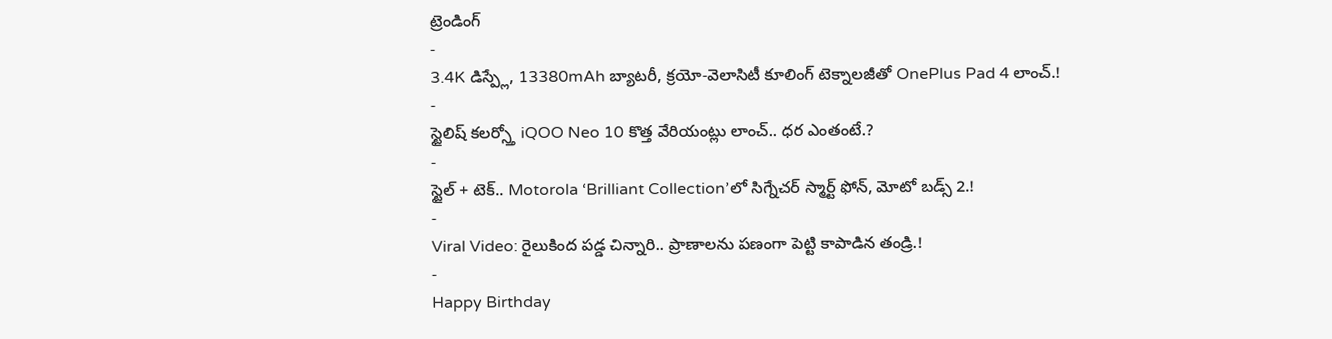ట్రెండింగ్
-
3.4K డిస్ప్లే, 13380mAh బ్యాటరీ, క్రయో-వెలాసిటీ కూలింగ్ టెక్నాలజీతో OnePlus Pad 4 లాంచ్.!
-
స్టైలిష్ కలర్స్తో iQOO Neo 10 కొత్త వేరియంట్లు లాంచ్.. ధర ఎంతంటే.?
-
స్టైల్ + టెక్.. Motorola ‘Brilliant Collection’లో సిగ్నేచర్ స్మార్ట్ ఫోన్, మోటో బడ్స్ 2.!
-
Viral Video: రైలుకింద పడ్డ చిన్నారి.. ప్రాణాలను పణంగా పెట్టి కాపాడిన తండ్రి.!
-
Happy Birthday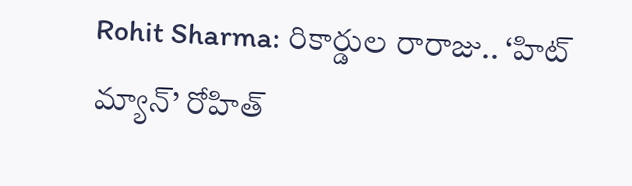Rohit Sharma: రికార్డుల రారాజు.. ‘హిట్ మ్యాన్’ రోహిత్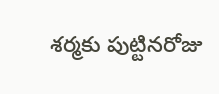శర్మకు పుట్టినరోజు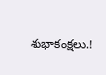శుభాకంక్షలు.!